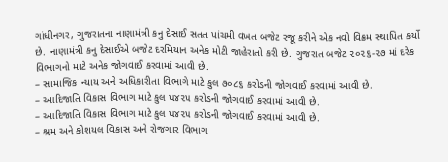ગાંધીનગર, ગુજરાતના નાણામંત્રી કનુ દેસાઈ સતત પાંચમી વખત બજેટ રજૂ કરીને એક નવો વિક્રમ સ્થાપિત કર્યો છે. નાણામંત્રી કનુ દેસાઈએ બજેટ દરમિયાન અનેક મોટી જાહેરાતો કરી છે. ગુજરાત બજેટ ૨૦૨૬-૨૭ માં દરેક વિભાગનો માટે અનેક જોગવાઈ કરવામાં આવી છે.
– સામાજિક ન્યાય અને અધિકારીતા વિભાગે માટે કુલ ૭૦૮૬ કરોડની જોગવાઈ કરવામાં આવી છે.
– આદિજાતિ વિકાસ વિભાગ માટે કુલ ૫૪૨૫ કરોડની જોગવાઈ કરવામાં આવી છે.
– આદિજાતિ વિકાસ વિભાગ માટે કુલ ૫૪૨૫ કરોડની જોગવાઈ કરવામાં આવી છે.
– શ્રમ અને કોશયલ વિકાસ અને રોજગાર વિભાગ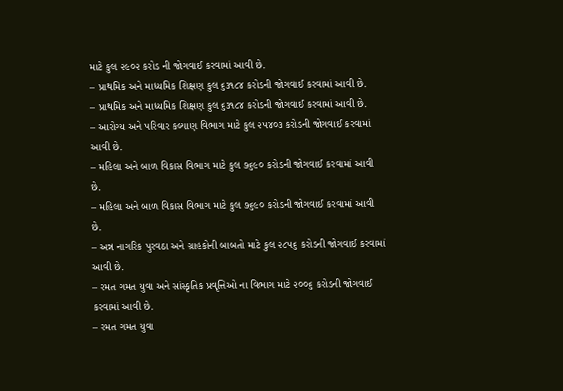માટે કુલ ૨૯૦૨ કરોડ ની જોગવાઈ કરવામાં આવી છે.
– પ્રાથમિક અને માધ્યમિક શિક્ષણ કુલ ૬૩૧૮૪ કરોડની જોગવાઈ કરવામાં આવી છે.
– પ્રાથમિક અને માધ્યમિક શિક્ષણ કુલ ૬૩૧૮૪ કરોડની જોગવાઈ કરવામાં આવી છે.
– આરોગ્ય અને પરિવાર કલ્યાણ વિભાગ માટે કુલ ૨૫૪૦૩ કરોડની જોગવાઈ કરવામાં આવી છે.
– મહિલા અને બાળ વિકાસ વિભાગ માટે કુલ ૭૬૯૦ કરોડની જોગવાઈ કરવામાં આવી છે.
– મહિલા અને બાળ વિકાસ વિભાગ માટે કુલ ૭૬૯૦ કરોડની જોગવાઈ કરવામાં આવી છે.
– અન્ન નાગરિક પુરવઠા અને ગ્રાહકોની બાબતો માટે કુલ ૨૮૫૬ કરોડની જોગવાઈ કરવામાં આવી છે.
– રમત ગમત યુવા અને સાંસ્કૃતિક પ્રવૃત્તિઓ ના વિભાગ માટે ૨૦૦૬ કરોડની જોગવાઈ કરવામાં આવી છે.
– રમત ગમત યુવા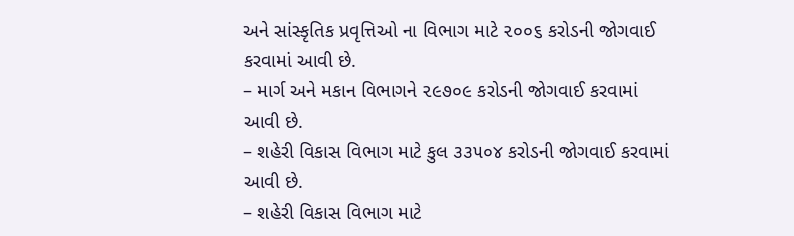અને સાંસ્કૃતિક પ્રવૃત્તિઓ ના વિભાગ માટે ૨૦૦૬ કરોડની જોગવાઈ કરવામાં આવી છે.
– માર્ગ અને મકાન વિભાગને ૨૯૭૦૯ કરોડની જોગવાઈ કરવામાં આવી છે.
– શહેરી વિકાસ વિભાગ માટે કુલ ૩૩૫૦૪ કરોડની જોગવાઈ કરવામાં આવી છે.
– શહેરી વિકાસ વિભાગ માટે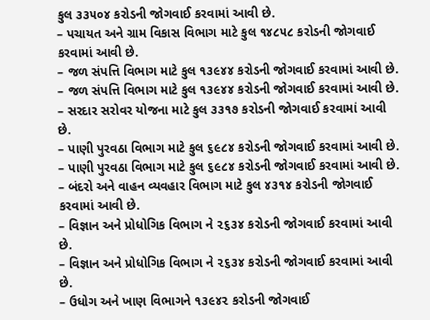કુલ ૩૩૫૦૪ કરોડની જોગવાઈ કરવામાં આવી છે.
– પચાયત અને ગ્રામ વિકાસ વિભાગ માટે કુલ ૧૪૮૫૮ કરોડની જોગવાઈ કરવામાં આવી છે.
– જળ સંપત્તિ વિભાગ માટે કુલ ૧૩૯૪૪ કરોડની જોગવાઈ કરવામાં આવી છે.
– જળ સંપત્તિ વિભાગ માટે કુલ ૧૩૯૪૪ કરોડની જોગવાઈ કરવામાં આવી છે.
– સરદાર સરોવર યોજના માટે કુલ ૩૩૧૭ કરોડની જોગવાઈ કરવામાં આવી છે.
– પાણી પુરવઠા વિભાગ માટે કુલ ૬૯૮૪ કરોડની જોગવાઈ કરવામાં આવી છે.
– પાણી પુરવઠા વિભાગ માટે કુલ ૬૯૮૪ કરોડની જોગવાઈ કરવામાં આવી છે.
– બંદરો અને વાહન વ્યવહાર વિભાગ માટે કુલ ૪૩૧૪ કરોડની જોગવાઈ કરવામાં આવી છે.
– વિજ્ઞાન અને પ્રોધોગિક વિભાગ ને ૨૬૩૪ કરોડની જોગવાઈ કરવામાં આવી છે.
– વિજ્ઞાન અને પ્રોધોગિક વિભાગ ને ૨૬૩૪ કરોડની જોગવાઈ કરવામાં આવી છે.
– ઉધોગ અને ખાણ વિભાગને ૧૩૯૪૨ કરોડની જોગવાઈ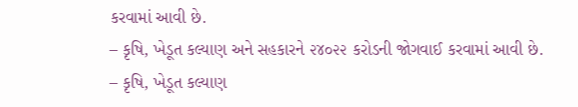કરવામાં આવી છે.
– કૃષિ, ખેડૂત કલ્યાણ અને સહકારને ૨૪૦૨૨ કરોડની જોગવાઈ કરવામાં આવી છે.
– કૃષિ, ખેડૂત કલ્યાણ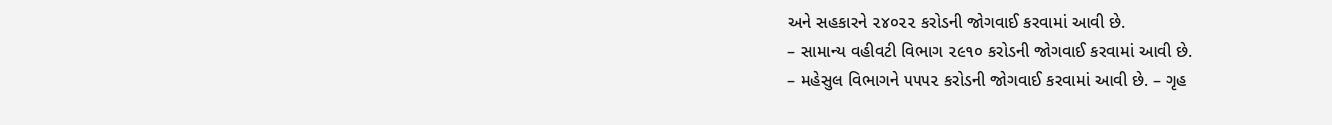અને સહકારને ૨૪૦૨૨ કરોડની જોગવાઈ કરવામાં આવી છે.
– સામાન્ય વહીવટી વિભાગ ૨૯૧૦ કરોડની જોગવાઈ કરવામાં આવી છે.
– મહેસુલ વિભાગને ૫૫૫૨ કરોડની જોગવાઈ કરવામાં આવી છે. – ગૃહ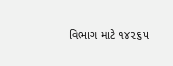વિભાગ માટે ૧૪૨૬૫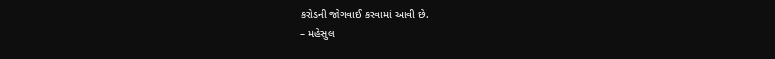કરોડની જોગવાઈ કરવામાં આવી છે.
– મહેસુલ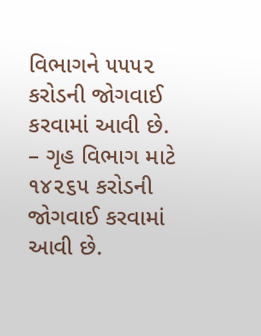વિભાગને ૫૫૫૨ કરોડની જોગવાઈ કરવામાં આવી છે. – ગૃહ વિભાગ માટે ૧૪૨૬૫ કરોડની જોગવાઈ કરવામાં આવી છે.